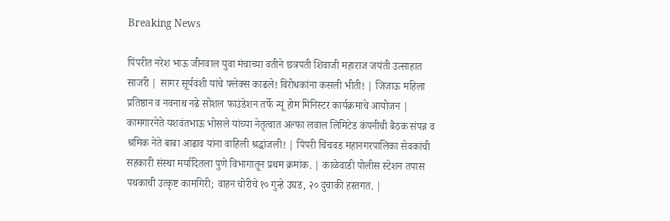Breaking News

पिंपरीत नरेश भाऊ जीनवाल युवा मंचाच्या वतीने छत्रपती शिवाजी महाराज जयंती उत्साहात साजरी | सागर सूर्यवंशी यांचे फ्लेक्स काढले! विरोधकांना कसली भीती! | जिजाऊ महिला प्रतिष्ठान व नवनाथ नढे सोशल फाउंडेशन तर्फे न्यू होम मिनिस्टर कार्यक्रमाचे आयोजन | कामगारनेते यशवंतभाऊ भोसले यांच्या नेतृत्वात अल्फा लवाल लिमिटेड कंपनीची बैठक संपन्न व श्रमिक नेते बाबा आढाव यांना वाहिली श्रद्धांजली! | पिंपरी चिंचवड महानगरपालिका सेवकांची सहकारी संस्था मर्यादितला पुणे विभागातून प्रथम क्रमांक. | काळेवाडी पोलीस स्टेशन तपास पथकाची उत्कृष्ट कामगिरी; वाहन चोरीचे १० गुन्हे उघड, २० दुचाकी हस्तगत. |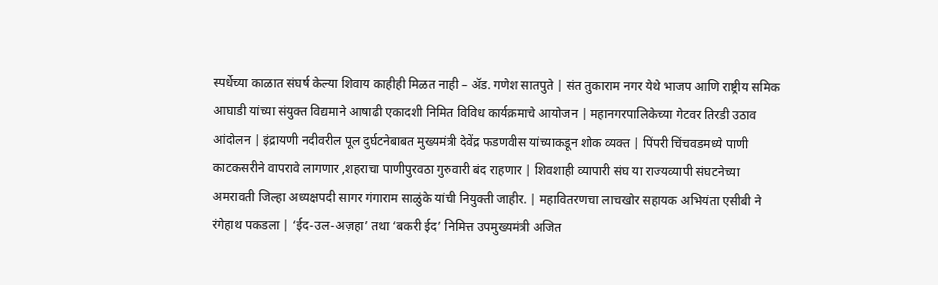स्पर्धेच्या काळात संघर्ष केल्या शिवाय काहीही मिळत नाही – ॲड. गणेश सातपुते | संत तुकाराम नगर येथे भाजप आणि राष्ट्रीय समिक आघाडी यांच्या संयुक्त विद्यमाने आषाढी एकादशी निमित विविध कार्यक्रमाचे आयोजन | महानगरपालिकेच्या गेटवर तिरडी उठाव आंदोलन | इंद्रायणी नदीवरील पूल दुर्घटनेबाबत मुख्यमंत्री देवेंद्र फडणवीस यांच्याकडून शोक व्यक्त | पिंपरी चिंचवडमध्ये पाणी काटकसरीने वापरावे लागणार ,शहराचा पाणीपुरवठा गुरुवारी बंद राहणार | शिवशाही व्यापारी संघ या राज्यव्यापी संघटनेच्या अमरावती जिल्हा अध्यक्षपदी सागर गंगाराम साळुंके यांची नियुक्ती जाहीर. | महावितरणचा लाचखोर सहायक अभियंता एसीबी ने रंगेहाथ पकडला | ‘ईद-उल-अज़हा’ तथा ‘बकरी ईद’ निमित्त उपमुख्यमंत्री अजित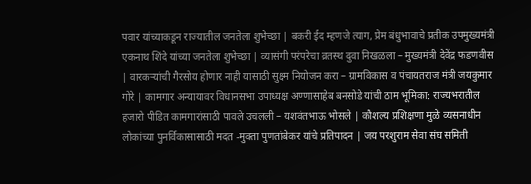पवार यांच्याकडून राज्यातील जनतेला शुभेच्छा | बकरी ईद म्हणजे त्याग, प्रेम बंधुभावाचे प्रतीक उपमुख्यमंत्री एकनाथ शिंदे यांच्या जनतेला शुभेच्छा | व्यासंगी परंपरेचा व्रतस्थ दुवा निखळला – मुख्यमंत्री देवेंद्र फडणवीस | वारकऱ्यांची गैरसोय होणार नाही यासाठी सुक्ष्म नियोजन करा – ग्रामविकास व पंचायतराज मंत्री जयकुमार गोरे | कामगार अन्यायावर विधानसभा उपाध्यक्ष अण्णासाहेब बनसोडे यांची ठाम भूमिका: राज्यभरातील हजारो पीडित कामगारांसाठी पावले उचलली – यशवंतभाऊ भोसले | कौशल्य प्रशिक्षणा मुळे व्यसनाधीन लोकांच्या पुनर्विकासासाठी मदत -मुक्ता पुणतांबेकर यांचे प्रतिपादन | जय परशुराम सेवा संघ समिती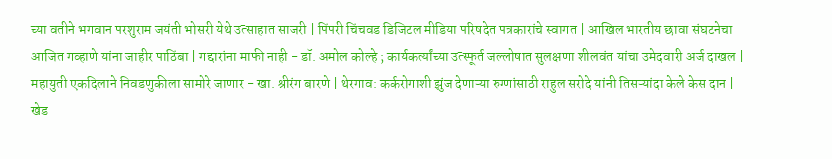च्या वतीने भगवान परशुराम जयंती भोसरी येथे उत्साहात साजरी | पिंपरी चिंचवड डिजिटल मीडिया परिषदेत पत्रकारांचे स्वागत | आखिल भारतीय छावा संघटनेचा आजित गव्हाणे यांना जाहीर पाठिंबा | गद्दारांना माफी नाही - डॉ. अमोल कोल्हे ; कार्यकर्त्यांच्या उत्स्फूर्त जल्लोषात सुलक्षणा शीलवंत यांचा उमेदवारी अर्ज दाखल | महायुती एकदिलाने निवडणुकीला सामोरे जाणार - खा. श्रीरंग बारणे | थेरगाव: कर्करोगाशी झुंज देणाऱ्या रुग्णांसाठी राहुल सरोदे यांनी तिसऱ्यांदा केले केस दान | खेड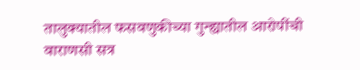तालुक्यातील फसवणुकीच्या गुन्ह्यातील आरोपींची वाराणसी सत्र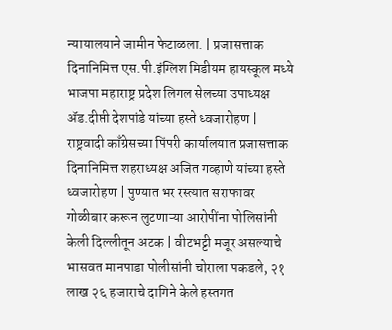न्यायालयाने जामीन फेटाळला. | प्रजासत्ताक दिनानिमित्त एस.पी.इंग्लिश मिडीयम हायस्कूल मध्ये भाजपा महाराष्ट्र प्रदेश लिगल सेलच्या उपाध्यक्ष ॲड.दीप्ती देशपांडे यांच्या हस्ते ध्वजारोहण | राष्ट्रवादी काँग्रेसच्या पिंपरी कार्यालयात प्रजासत्ताक दिनानिमित्त शहराध्यक्ष अजित गव्हाणे यांच्या हस्ते ध्वजारोहण | पुण्यात भर रस्त्यात सराफावर गोळीबार करून लुटणाऱ्या आरोपींना पोलिसांनी केली दिल्लीतून अटक | वीटभट्टी मजूर असल्याचे भासवत मानपाडा पोलीसांनी चोराला पकडले, २१ लाख २६ हजाराचे दागिने केले हस्तगत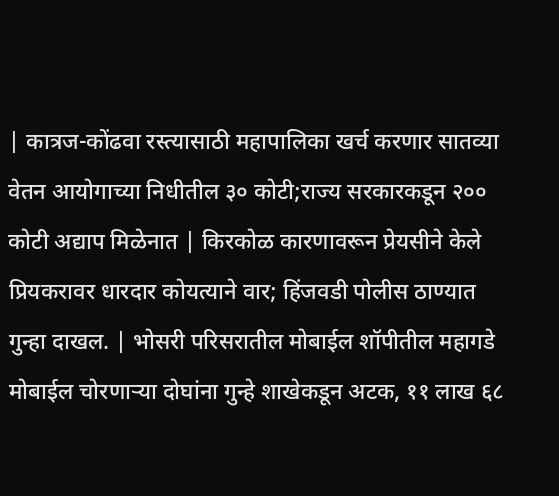| कात्रज-कोंढवा रस्त्यासाठी महापालिका खर्च करणार सातव्या वेतन आयोगाच्या निधीतील ३० कोटी;राज्य सरकारकडून २०० कोटी अद्याप मिळेनात | किरकोळ कारणावरून प्रेयसीने केले प्रियकरावर धारदार कोयत्याने वार; हिंजवडी पोलीस ठाण्यात गुन्हा दाखल. | भोसरी परिसरातील मोबाईल शॉपीतील महागडे मोबाईल चोरणाऱ्या दोघांना गुन्हे शाखेकडून अटक, ११ लाख ६८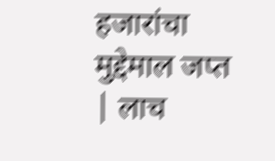हजारांचा मुद्देमाल जप्त | लाच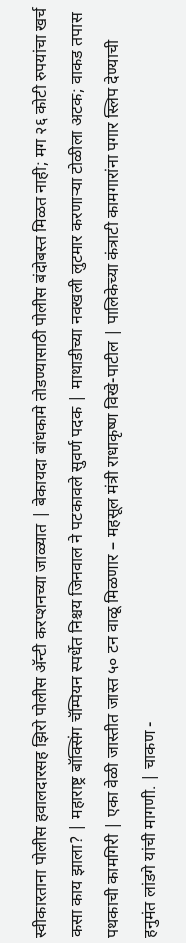स्वीकारताना पोलीस हवालदारसह झिरो पोलीस अ‍ॅन्टी करप्शनच्या जाळ्यात | बेकायदा बांधकामे तोडण्यासाठी पोलीस बंदोबस्त मिळत नाही; मग २६ कोटी रुपयांचा खर्च कसा काय झाला? | महाराष्ट्र बॉक्सिंग चॅम्पियन स्पर्धेत निश्चय जिनवाल ने पटकावले सुवर्ण पदक | माथाडीच्या नवखली लुटमार करणाऱ्या टोळीला अटक; वाकड तपास पथकाची कामगिरी | एका वेळी जास्तीत जास्त ५० टन वाळू मिळणार – महसूल मंत्री राधाकृष्ण विखे-पाटील | पालिकेच्या कंत्राटी कामगारांना पगार स्लिप देण्याची हनुमंत लांडगे यांची मागणी. | चाकण -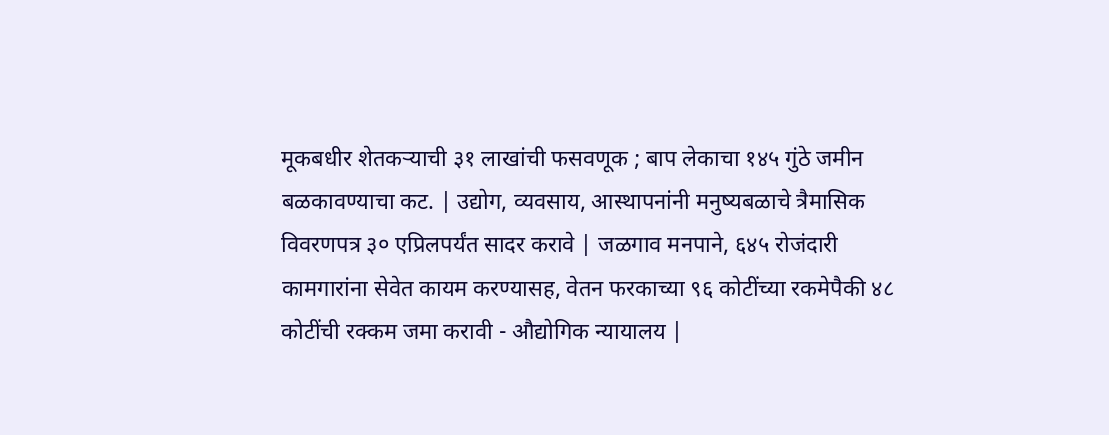मूकबधीर शेतकऱ्याची ३१ लाखांची फसवणूक ; बाप लेकाचा १४५ गुंठे जमीन बळकावण्याचा कट. | उद्योग, व्यवसाय, आस्थापनांनी मनुष्यबळाचे त्रैमासिक विवरणपत्र ३० एप्रिलपर्यंत सादर करावे | जळगाव मनपाने, ६४५ रोजंदारी कामगारांना सेवेत कायम करण्यासह, वेतन फरकाच्या ९६ कोटींच्या रकमेपैकी ४८ कोटींची रक्कम जमा करावी - औद्योगिक न्यायालय |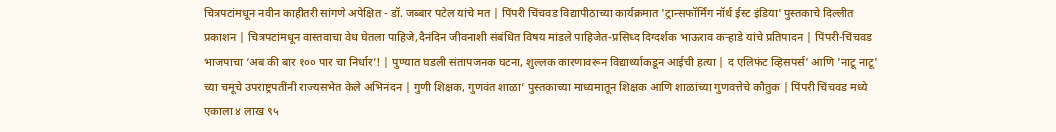चित्रपटांमधून नवीन काहीतरी सांगणे अपेक्षित - डॉ. जब्बार पटेल यांचे मत | पिंपरी चिंचवड विद्यापीठाच्या कार्यक्रमात 'ट्रान्सफॉर्मिंग नॉर्थ ईस्ट इंडिया' पुस्तकाचे दिल्लीत प्रकाशन | चित्रपटांमधून वास्तवाचा वेध घेतला पाहिजे,दैनंदिन जीवनाशी संबंधित विषय मांडले पाहिजेत-प्रसिध्द दिग्दर्शक भाऊराव कऱ्हाडे यांचे प्रतिपादन | पिंपरी-चिंचवड भाजपाचा ‘अब की बार १०० पार चा निर्धार’! | पुण्यात घडली संतापजनक घटना, शुल्लक कारणावरून विद्यार्थ्याकडून आईची हत्या | द एलिफंट व्हिसपर्स' आणि 'नाटू नाटू' च्या चमूचे उपराष्ट्रपतींनी राज्यसभेत केले अभिनंदन | गुणी शिक्षक, गुणवंत शाळा’ पुस्तकाच्या माध्यमातून शिक्षक आणि शाळांच्या गुणवत्तेचे कौतुक | पिंपरी चिंचवड मध्ये एकाला ४ लाख ९५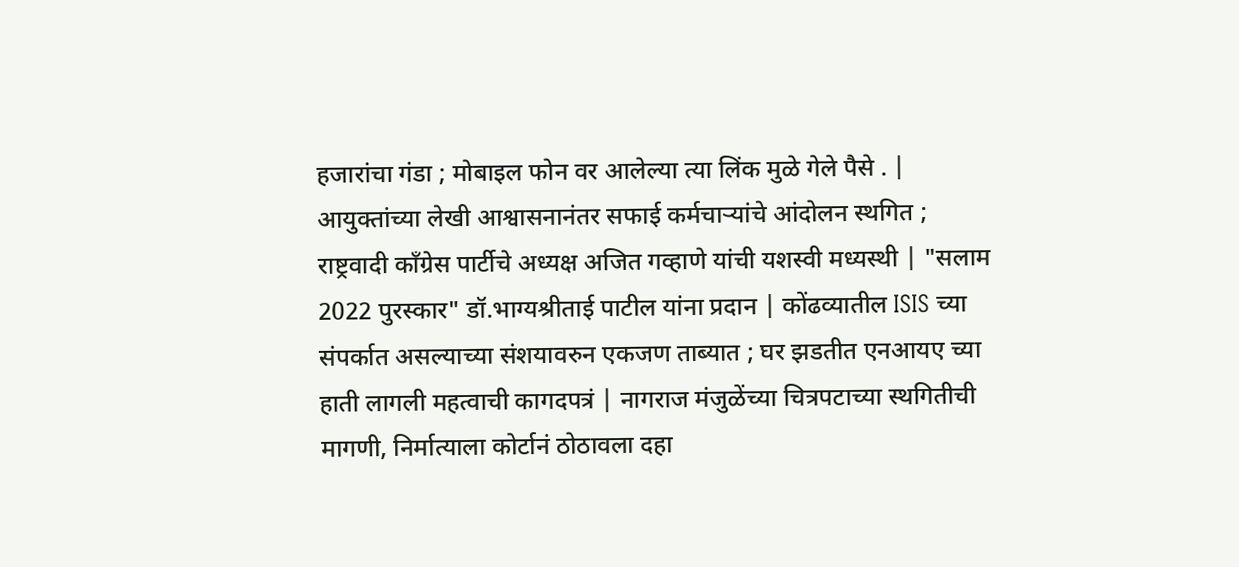हजारांचा गंडा ; मोबाइल फोन वर आलेल्या त्या लिंक मुळे गेले पैसे . | आयुक्तांच्या लेखी आश्वासनानंतर सफाई कर्मचाऱ्यांचे आंदोलन स्थगित ; राष्ट्रवादी काँग्रेस पार्टीचे अध्यक्ष अजित गव्हाणे यांची यशस्वी मध्यस्थी | "सलाम 2022 पुरस्कार" डॉ.भाग्यश्रीताई पाटील यांना प्रदान | कोंढव्यातील ISIS च्या संपर्कात असल्याच्या संशयावरुन एकजण ताब्यात ; घर झडतीत एनआयए च्या हाती लागली महत्वाची कागदपत्रं | नागराज मंजुळेंच्या चित्रपटाच्या स्थगितीची मागणी, निर्मात्याला कोर्टानं ठोठावला दहा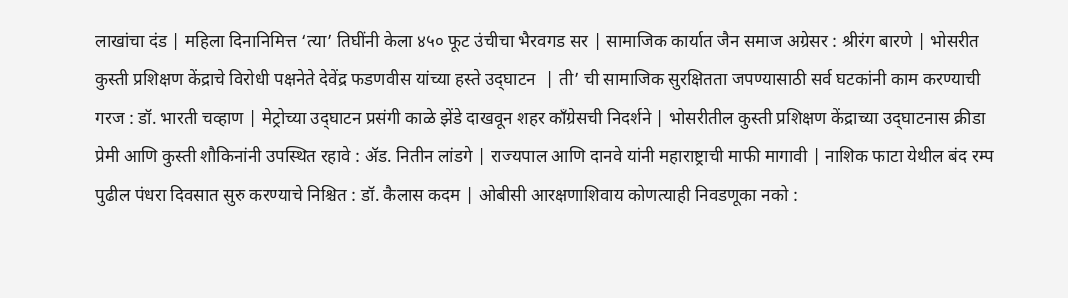लाखांचा दंड | महिला दिनानिमित्त ‘त्या’ तिघींनी केला ४५० फूट उंचीचा भैरवगड सर | सामाजिक कार्यात जैन समाज अग्रेसर : श्रीरंग बारणे | भोसरीत कुस्ती प्रशिक्षण केंद्राचे विरोधी पक्षनेते देवेंद्र फडणवीस यांच्या हस्ते उद्‌घाटन  | ती’ ची सामाजिक सुरक्षितता जपण्यासाठी सर्व घटकांनी काम करण्याची गरज : डॉ. भारती चव्हाण | मेट्रोच्या उद्‌घाटन प्रसंगी काळे झेंडे दाखवून शहर कॉंग्रेसची निदर्शने | भोसरीतील कुस्ती प्रशिक्षण केंद्राच्या उद्‌घाटनास क्रीडा प्रेमी आणि कुस्ती शौकिनांनी उपस्थित रहावे : ॲड. नितीन लांडगे | राज्यपाल आणि दानवे यांनी महाराष्ट्राची माफी मागावी | नाशिक फाटा येथील बंद रम्प पुढील पंधरा दिवसात सुरु करण्याचे निश्चित : डॉ. कैलास कदम | ओबीसी आरक्षणाशिवाय कोणत्याही निवडणूका नको :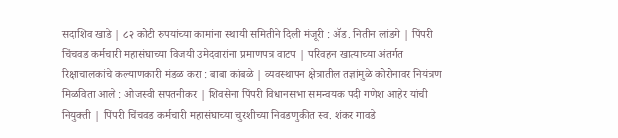सदाशिव खाडे | ८२ कोटी रुपयांच्या कामांना स्थायी समितीने दिली मंजूरी : ॲड. नितीन लांडगे | पिंपरी चिंचवड कर्मचारी महासंघाच्या विजयी उमेदवारांना प्रमाणपत्र वाटप | परिवहन खात्याच्या अंतर्गत रिक्षाचालकांचे कल्याणकारी मंडळ करा : बाबा कांबळे | व्यवस्थापन क्षेत्रातील तज्ञांमुळे कोरोनावर नियंत्रण मिळविता आले : ओजस्वी सपतनीकर | शिवसेना पिंपरी विधानसभा समन्वयक पदी गणेश आहेर यांची नियुक्ती | पिंपरी चिंचवड कर्मचारी महासंघाच्या चुरशीच्या निवडणुकीत स्व. शंकर गावडे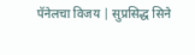पॅनेलचा विजय | सुप्रसिद्ध सिने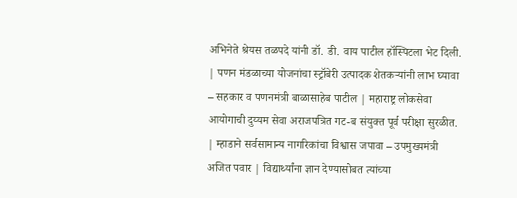अभिनेते श्रेयस तळपदे यांनी डॉ. डी. वाय पाटील हॉस्पिटला भेट दिली. | पणन मंडळाच्या योजनांचा स्ट्रॉबेरी उत्पादक शेतकऱ्यांनी लाभ घ्यावा – सहकार व पणनमंत्री बाळासाहेब पाटील | महाराष्ट्र लोकसेवा आयोगाची दुय्यम सेवा अराजपत्रित गट-ब संयुक्त पूर्व परीक्षा सुरळीत. | म्हाडाने सर्वसामान्य नागरिकांचा विश्वास जपावा – उपमुख्यमंत्री अजित पवार | विद्यार्थ्यांना ज्ञान देण्यासोबत त्यांच्या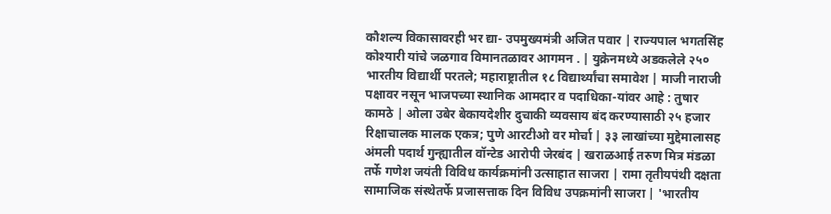कौशल्य विकासावरही भर द्या- उपमुख्यमंत्री अजित पवार | राज्यपाल भगतसिंह कोश्यारी यांचे जळगाव विमानतळावर आगमन . | युक्रेनमध्ये अडकलेले २५० भारतीय विद्यार्थी परतले; महाराष्ट्रातील १८ विद्यार्थ्यांचा समावेश | माजी नाराजी पक्षावर नसून भाजपच्या स्थानिक आमदार व पदाधिका-यांवर आहे : तुषार कामठे | ओला उबेर बेकायदेशीर दुचाकी व्यवसाय बंद करण्यासाठी २५ हजार रिक्षाचालक मालक एकत्र; पुणे आरटीओ वर मोर्चा | ३३ लाखांच्या मुद्देमालासह अंमली पदार्थ गुन्ह्यातील वॉन्टेड आरोपी जेरबंद | खराळआई तरुण मित्र मंडळा तर्फे गणेश जयंती विविध कार्यक्रमांनी उत्साहात साजरा | रामा तृतीयपंथी दक्षता सामाजिक संस्थेतर्फे प्रजासत्ताक दिन विविध उपक्रमांनी साजरा | 'भारतीय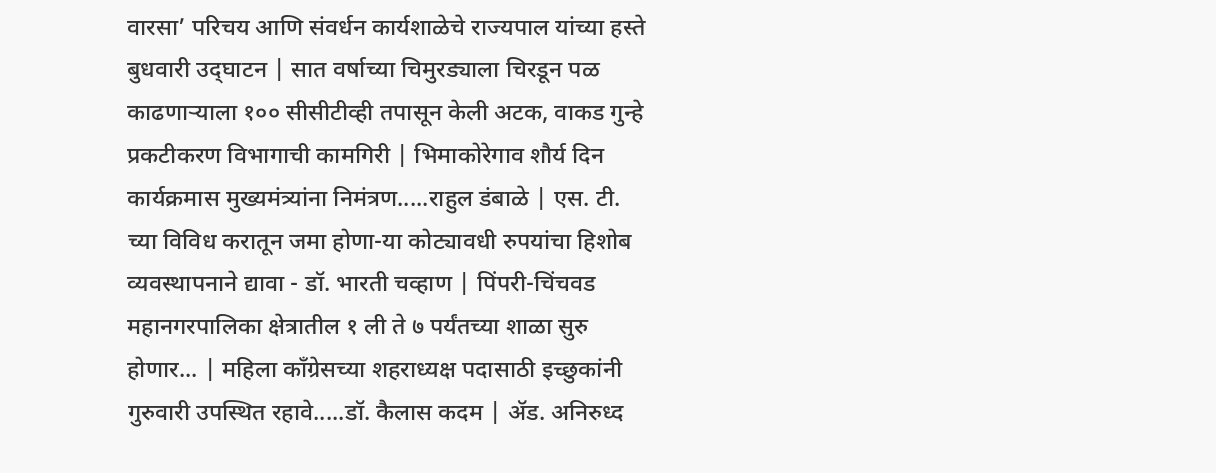वारसा’ परिचय आणि संवर्धन कार्यशाळेचे राज्यपाल यांच्या हस्ते बुधवारी उद्‌घाटन | सात वर्षाच्या चिमुरड्याला चिरडून पळ काढणाऱ्याला १०० सीसीटीव्ही तपासून केली अटक, वाकड गुन्हे प्रकटीकरण विभागाची कामगिरी | भिमाकोरेगाव शौर्य दिन कार्यक्रमास मुख्यमंत्र्यांना निमंत्रण.....राहुल डंबाळे | एस. टी. च्या विविध करातून जमा होणा-या कोट्यावधी रुपयांचा हिशोब व्यवस्थापनाने द्यावा - डॉ. भारती चव्हाण | पिंपरी-चिंचवड महानगरपालिका क्षेत्रातील १ ली ते ७ पर्यंतच्या शाळा सुरु होणार... | महिला कॉंग्रेसच्या शहराध्यक्ष पदासाठी इच्छुकांनी गुरुवारी उपस्थित रहावे.....डॉ. कैलास कदम | ॲड. अनिरुध्द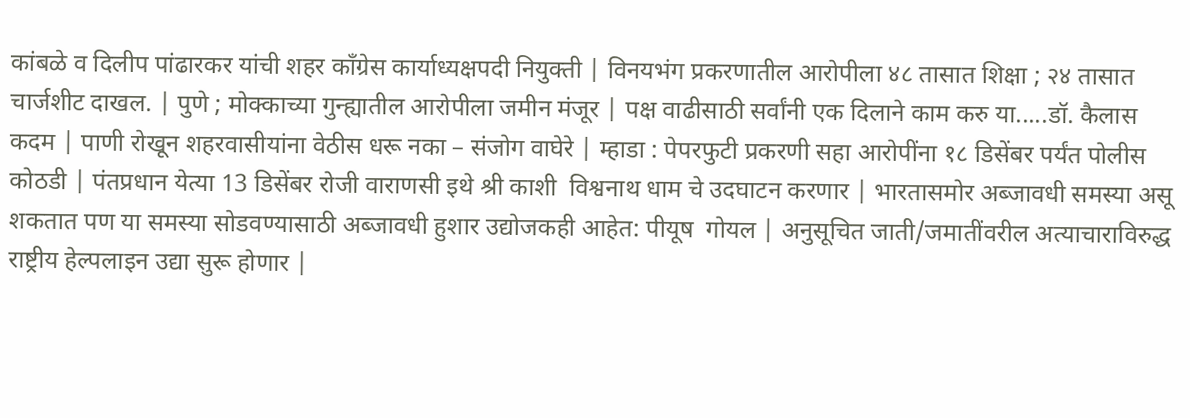कांबळे व दिलीप पांढारकर यांची शहर कॉंग्रेस कार्याध्यक्षपदी नियुक्ती | विनयभंग प्रकरणातील आरोपीला ४८ तासात शिक्षा ; २४ तासात चार्जशीट दाखल. | पुणे ; मोक्काच्या गुन्ह्यातील आरोपीला जमीन मंजूर | पक्ष वाढीसाठी सर्वांनी एक दिलाने काम करु या.....डॉ. कैलास कदम | पाणी रोखून शहरवासीयांना वेठीस धरू नका – संजोग वाघेरे | म्हाडा : पेपरफुटी प्रकरणी सहा आरोपींना १८ डिसेंबर पर्यंत पोलीस कोठडी | पंतप्रधान येत्या 13 डिसेंबर रोजी वाराणसी इथे श्री काशी  विश्वनाथ धाम चे उदघाटन करणार | भारतासमोर अब्जावधी समस्या असू शकतात पण या समस्या सोडवण्यासाठी अब्जावधी हुशार उद्योजकही आहेत: पीयूष  गोयल | अनुसूचित जाती/जमातींवरील अत्याचाराविरुद्ध राष्ट्रीय हेल्पलाइन उद्या सुरू होणार |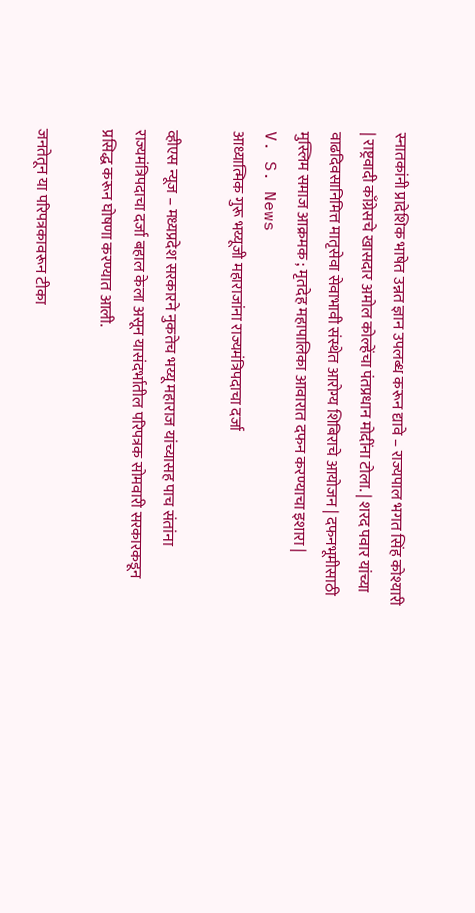स्नातकांनी प्रादेशिक भाषेत उन्नत ज्ञान उपलब्ध करून द्यावे – राज्यपाल भगत सिंह कोश्यारी | राष्ट्रवादी काँग्रेसचे खासदार अमोल कोल्हेंचा पंतप्रधान मोदींना टोला. | शरद पवार यांच्या वाढदिवसानिमित्त मातृसेवा सेवाभावी संस्थेत आरोग्य शिबिराचे आयोजन | दफनभूमीसाठी मुस्लिम समाज आक्रमक ; मृतदेह महापालिका आवारात दफन करण्याचा इशारा |
V. S. News
आध्यात्मिक गुरू भय्यूजी महाराजांना राज्यमंत्रिपदाचा दर्जा

व्हीएस न्यूज – मध्यप्रदेश सरकारने नुकतेच भय्यू महाराज यांच्यासह पाच संतांना राज्यमंत्रिपदाचा दर्जा बहाल केला असून यासंदर्भातील परिपत्रक सोमवारी सरकारकडून प्रसिद्ध करून घोषणा करण्यात आली.

जनतेतून या परिपत्रकावरून टीका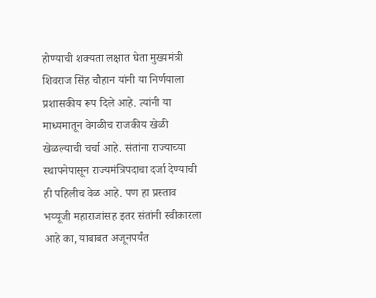होण्याची शक्यता लक्षात घेता मुख्यमंत्री शिवराज सिंह चौहान यांनी या निर्णयाला प्रशासकीय रूप दिले आहे. त्यांनी या माध्यमातून वेगळीच राजकीय खेळी खेळल्याची चर्चा आहे. संतांना राज्याच्या स्थापनेपासून राज्यमंत्रिपदाचा दर्जा देण्याची ही पहिलीच वेळ आहे. पण हा प्रस्ताव भय्यूजी महाराजांसह इतर संतांनी स्वीकारला आहे का, याबाबत अजूनपर्यंत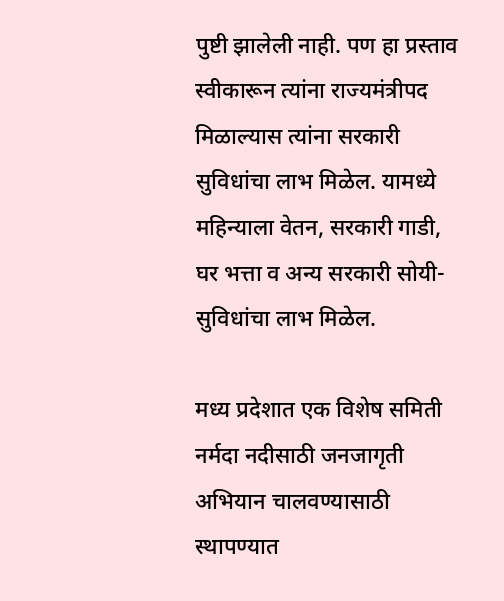पुष्टी झालेली नाही. पण हा प्रस्ताव स्वीकारून त्यांना राज्यमंत्रीपद मिळाल्यास त्यांना सरकारी सुविधांचा लाभ मिळेल. यामध्ये महिन्याला वेतन, सरकारी गाडी, घर भत्ता व अन्य सरकारी सोयी-सुविधांचा लाभ मिळेल.

मध्य प्रदेशात एक विशेष समिती नर्मदा नदीसाठी जनजागृती अभियान चालवण्यासाठी स्थापण्यात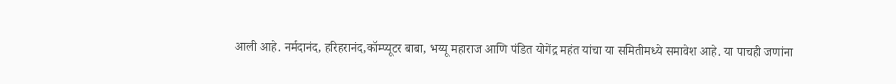आली आहे. नर्मदानंद, हरिहरानंद,कॉम्प्यूटर बाबा, भय्यू महाराज आणि पंडित योगेंद्र महंत यांचा या समितीमध्ये समावेश आहे. या पाचही जणांना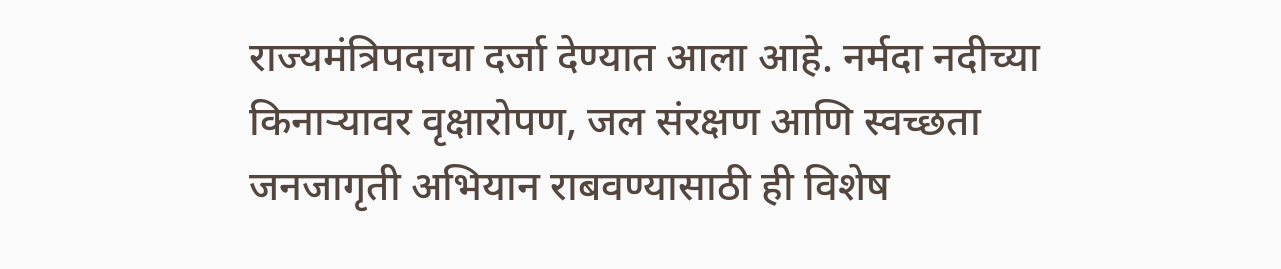राज्यमंत्रिपदाचा दर्जा देण्यात आला आहे. नर्मदा नदीच्या किनाऱ्यावर वृक्षारोपण, जल संरक्षण आणि स्वच्छता जनजागृती अभियान राबवण्यासाठी ही विशेष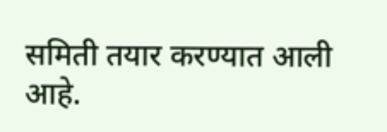समिती तयार करण्यात आली आहे.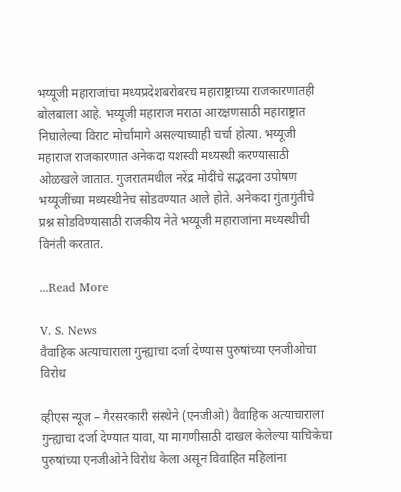भय्यूजी महाराजांचा मध्यप्रदेशबरोबरच महाराष्ट्राच्या राजकारणातही बोलबाला आहे. भय्यूजी महाराज मराठा आरक्षणसाठी महाराष्ट्रात निघालेल्या विराट मोर्चांमागे असल्याच्याही चर्चा होत्या. भय्यूजी महाराज राजकारणात अनेकदा यशस्वी मध्यस्थी करण्यासाठी ओळखले जातात. गुजरातमधील नरेंद्र मोदींचे सद्भवना उपोषण भय्यूजींच्या मध्यस्थीनेच सोडवण्यात आले होते. अनेकदा गुंतागुंतीचे प्रश्न सोडविण्यासाठी राजकीय नेते भय्यूजी महाराजांना मध्यस्थीची विनंती करतात.

...Read More

V. S. News
वैवाहिक अत्याचाराला गुन्ह्याचा दर्जा देण्यास पुरुषांच्या एनजीओचा विरोध

व्हीएस न्यूज – गैरसरकारी संस्थेने (एनजीओ) वैवाहिक अत्याचाराला गुन्ह्याचा दर्जा देण्यात यावा, या मागणीसाठी दाखल केलेल्या याचिकेचा पुरुषांच्या एनजीओने विरोध केला असून विवाहित महिलांना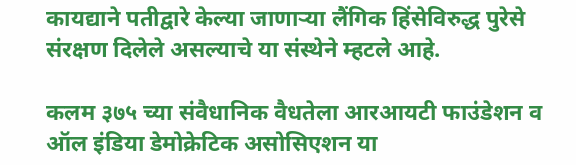कायद्याने पतीद्वारे केल्या जाणाऱ्या लैंगिक हिंसेविरुद्ध पुरेसे संरक्षण दिलेले असल्याचे या संस्थेने म्हटले आहे.

कलम ३७५ च्या संवैधानिक वैधतेला आरआयटी फाउंडेशन व ऑल इंडिया डेमोक्रेटिक असोसिएशन या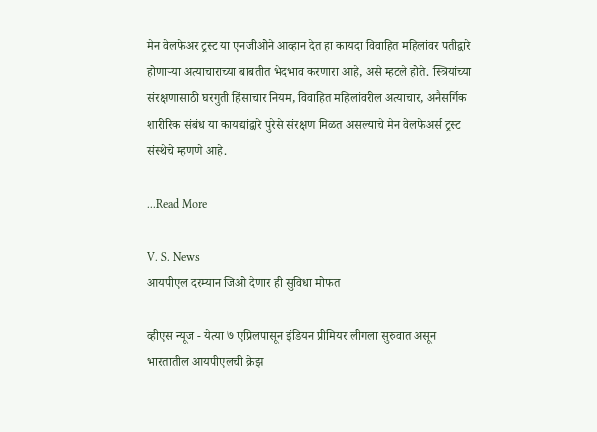मेन वेलफेअर ट्रस्ट या एनजीओने आव्हान देत हा कायदा विवाहित महिलांवर पतीद्वारे होणाऱ्या अत्याचाराच्या बाबतीत भेदभाव करणारा आहे, असे म्हटले होते. स्त्रियांच्या संरक्षणासाठी घरगुती हिंसाचार नियम, विवाहित महिलांवरील अत्याचार, अनैसर्गिक शारीरिक संबंध या कायद्यांद्वारे पुरेसे संरक्षण मिळत असल्याचे मेन वेलफेअर्स ट्रस्ट संस्थेचे म्हणणे आहे.

...Read More

V. S. News
आयपीएल दरम्यान जिओ देणार ही सुविधा मोफत

व्हीएस न्यूज - येत्या ७ एप्रिलपासून इंडियन प्रीमियर लीगला सुरुवात असून भारतातील आयपीएलची क्रेझ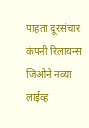पाहता दूरसंचार कंपनी रिलायन्स जिओने नव्या लाईव्ह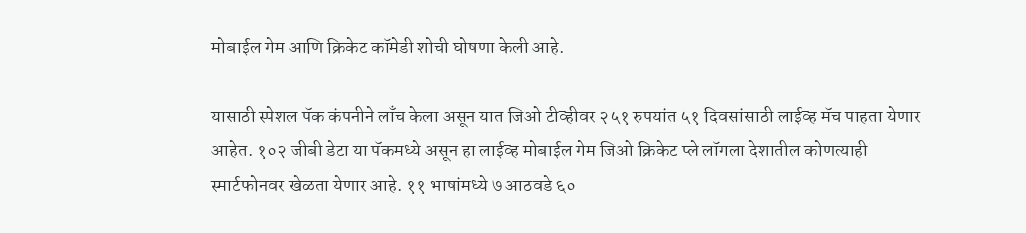मोबाईल गेम आणि क्रिकेट कॉमेडी शोची घोषणा केली आहे.

यासाठी स्पेशल पॅक कंपनीने लाँच केला असून यात जिओ टीव्हीवर २५१ रुपयांत ५१ दिवसांसाठी लाईव्ह मॅच पाहता येणार आहेत. १०२ जीबी डेटा या पॅकमध्ये असून हा लाईव्ह मोबाईल गेम जिओ क्रिकेट प्ले लॉगला देशातील कोणत्याही स्मार्टफोनवर खेळता येणार आहे. ११ भाषांमध्ये ७ आठवडे ६०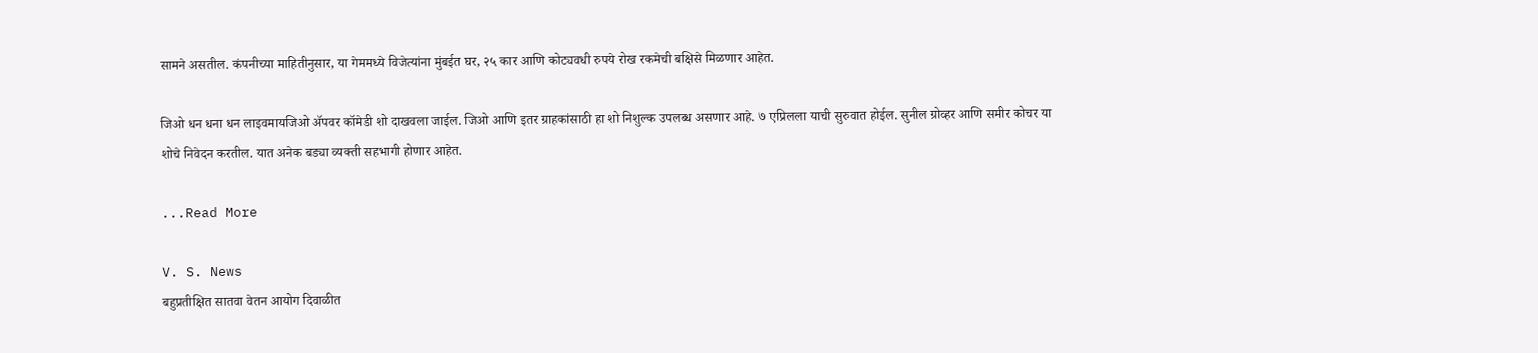सामने असतील. कंपनीच्या माहितीनुसार, या गेममध्ये विजेत्यांना मुंबईत घर, २५ कार आणि कोट्यवधी रुपये रोख रकमेची बक्षिसे मिळणार आहेत.

जिओ धन धना धन लाइवमायजिओ ॲपवर कॉमेडी शो दाखवला जाईल. जिओ आणि इतर ग्राहकांसाठी हा शो निशुल्क उपलब्ध असणार आहे. ७ एप्रिलला याची सुरुवात होईल. सुनील ग्रोव्हर आणि समीर कोचर या शोचे निवेदन करतील. यात अनेक बड्या व्यक्ती सहभागी होणार आहेत.

...Read More

V. S. News
बहुप्रतीक्षित सातवा वेतन आयोग दिवाळीत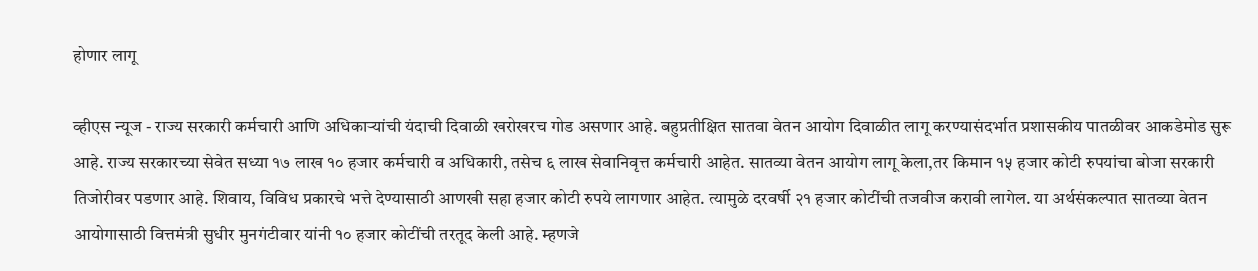होणार लागू

व्हीएस न्यूज - राज्य सरकारी कर्मचारी आणि अधिकाऱ्यांची यंदाची दिवाळी खरोखरच गोड असणार आहे. बहुप्रतीक्षित सातवा वेतन आयोग दिवाळीत लागू करण्यासंदर्भात प्रशासकीय पातळीवर आकडेमोड सुरू आहे. राज्य सरकारच्या सेवेत सध्या १७ लाख १० हजार कर्मचारी व अधिकारी, तसेच ६ लाख सेवानिवृत्त कर्मचारी आहेत. सातव्या वेतन आयोग लागू केला,तर किमान १५ हजार कोटी रुपयांचा बोजा सरकारी तिजोरीवर पडणार आहे. शिवाय, विविध प्रकारचे भत्ते देण्यासाठी आणखी सहा हजार कोटी रुपये लागणार आहेत. त्यामुळे दरवर्षी २१ हजार कोटींची तजवीज करावी लागेल. या अर्थसंकल्पात सातव्या वेतन आयोगासाठी वित्तमंत्री सुधीर मुनगंटीवार यांनी १० हजार कोटींची तरतूद केली आहे. म्हणजे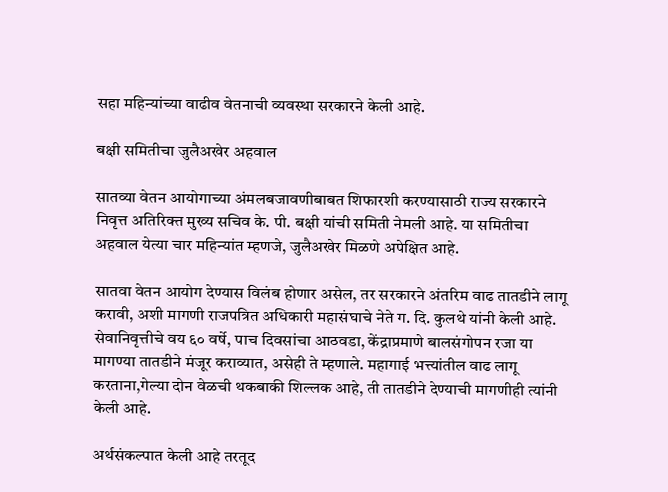सहा महिन्यांच्या वाढीव वेतनाची व्यवस्था सरकारने केली आहे.

बक्षी समितीचा जुलैअखेर अहवाल

सातव्या वेतन आयोगाच्या अंमलबजावणीबाबत शिफारशी करण्यासाठी राज्य सरकारने निवृत्त अतिरिक्त मुख्य सचिव के. पी. बक्षी यांची समिती नेमली आहे. या समितीचा अहवाल येत्या चार महिन्यांत म्हणजे, जुलैअखेर मिळणे अपेक्षित आहे.

सातवा वेतन आयोग देण्यास विलंब होणार असेल, तर सरकारने अंतरिम वाढ तातडीने लागू करावी, अशी मागणी राजपत्रित अधिकारी महासंघाचे नेते ग. दि. कुलथे यांनी केली आहे. सेवानिवृत्तीचे वय ६० वर्षे, पाच दिवसांचा आठवडा, केंद्राप्रमाणे बालसंगोपन रजा या मागण्या तातडीने मंजूर कराव्यात, असेही ते म्हणाले. महागाई भत्त्यांतील वाढ लागू करताना,गेल्या दोन वेळची थकबाकी शिल्लक आहे, ती तातडीने देण्याची मागणीही त्यांनी केली आहे.

अर्थसंकल्पात केली आहे तरतूद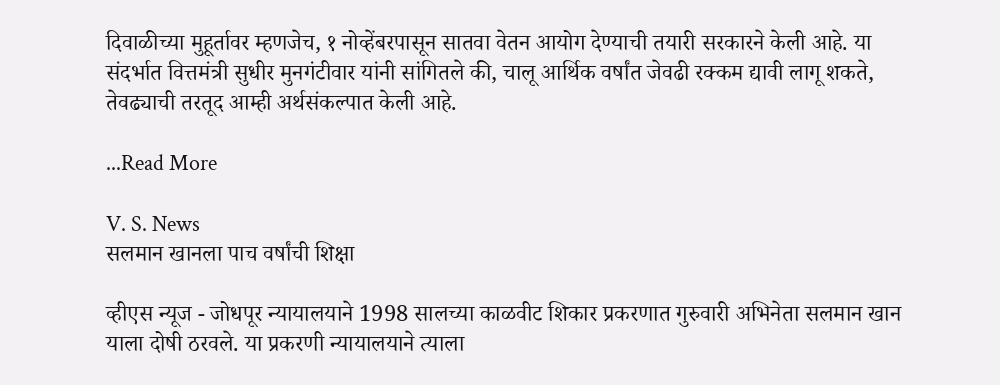दिवाळीच्या मुहूर्तावर म्हणजेच, १ नोव्हेंबरपासून सातवा वेतन आयोग देण्याची तयारी सरकारने केली आहे. या संदर्भात वित्तमंत्री सुधीर मुनगंटीवार यांनी सांगितले की, चालू आर्थिक वर्षांत जेवढी रक्कम द्यावी लागू शकते, तेवढ्याची तरतूद आम्ही अर्थसंकल्पात केली आहे.

...Read More

V. S. News
सलमान खानला पाच वर्षांची शिक्षा

व्हीएस न्यूज - जोधपूर न्यायालयाने 1998 सालच्या काळवीट शिकार प्रकरणात गुरुवारी अभिनेता सलमान खान याला दोषी ठरवले. या प्रकरणी न्यायालयाने त्याला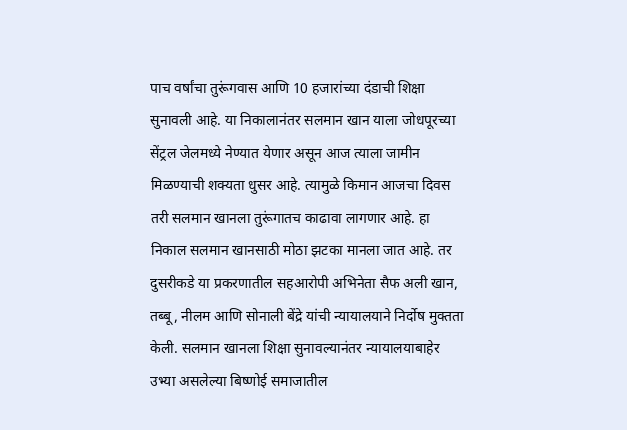पाच वर्षांचा तुरूंगवास आणि 10 हजारांच्या दंडाची शिक्षा सुनावली आहे. या निकालानंतर सलमान खान याला जोधपूरच्या सेंट्रल जेलमध्ये नेण्यात येणार असून आज त्याला जामीन मिळण्याची शक्यता धुसर आहे. त्यामुळे किमान आजचा दिवस तरी सलमान खानला तुरूंगातच काढावा लागणार आहे. हा निकाल सलमान खानसाठी मोठा झटका मानला जात आहे. तर दुसरीकडे या प्रकरणातील सहआरोपी अभिनेता सैफ अली खान, तब्बू, नीलम आणि सोनाली बेंद्रे यांची न्यायालयाने निर्दोष मुक्तता केली. सलमान खानला शिक्षा सुनावल्यानंतर न्यायालयाबाहेर उभ्या असलेल्या बिष्णोई समाजातील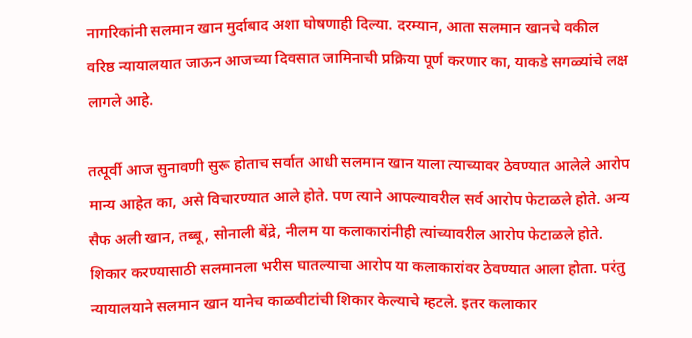नागरिकांनी सलमान खान मुर्दाबाद अशा घोषणाही दिल्या. दरम्यान, आता सलमान खानचे वकील वरिष्ठ न्यायालयात जाऊन आजच्या दिवसात जामिनाची प्रक्रिया पूर्ण करणार का, याकडे सगळ्यांचे लक्ष लागले आहे.

तत्पूर्वी आज सुनावणी सुरू होताच सर्वात आधी सलमान खान याला त्याच्यावर ठेवण्यात आलेले आरोप मान्य आहेत का, असे विचारण्यात आले होते. पण त्याने आपल्यावरील सर्व आरोप फेटाळले होते. अन्य सैफ अली खान, तब्बू, सोनाली बेंद्रे, नीलम या कलाकारांनीही त्यांच्यावरील आरोप फेटाळले होते. शिकार करण्यासाठी सलमानला भरीस घातल्याचा आरोप या कलाकारांवर ठेवण्यात आला होता. परंतु न्यायालयाने सलमान खान यानेच काळवीटांची शिकार केल्याचे म्हटले. इतर कलाकार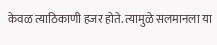केवळ त्याठिकाणी हजर होते. त्यामुळे सलमानला या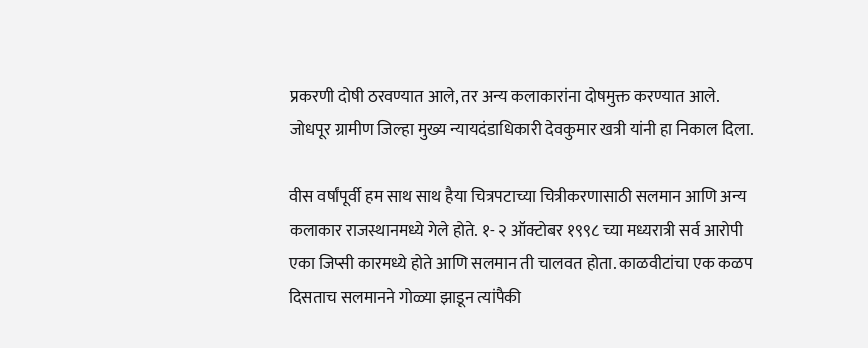प्रकरणी दोषी ठरवण्यात आले, तर अन्य कलाकारांना दोषमुक्त करण्यात आले. जोधपूर ग्रामीण जिल्हा मुख्य न्यायदंडाधिकारी देवकुमार खत्री यांनी हा निकाल दिला.

वीस वर्षांपूर्वी हम साथ साथ हैया चित्रपटाच्या चित्रीकरणासाठी सलमान आणि अन्य कलाकार राजस्थानमध्ये गेले होते. १- २ ऑक्टोबर १९९८ च्या मध्यरात्री सर्व आरोपी एका जिप्सी कारमध्ये होते आणि सलमान ती चालवत होता. काळवीटांचा एक कळप दिसताच सलमानने गोळ्या झाडून त्यांपैकी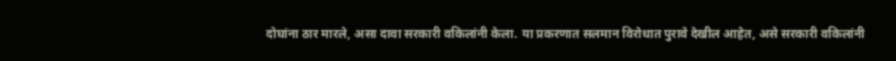दोघांना ठार मारले, असा दावा सरकारी वकिलांनी केला. या प्रकरणात सलमान विरोधात पुरावे देखील आहेत, असे सरकारी वकिलांनी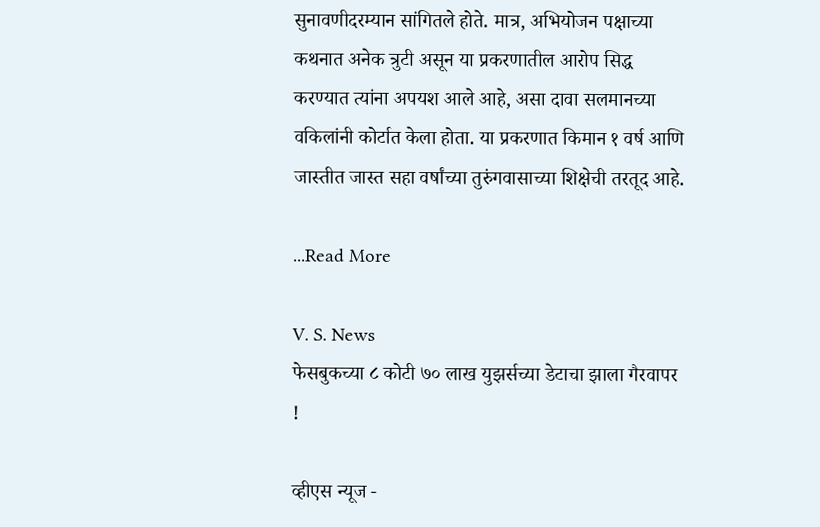सुनावणीदरम्यान सांगितले होते. मात्र, अभियोजन पक्षाच्या कथनात अनेक त्रुटी असून या प्रकरणातील आरोप सिद्ध करण्यात त्यांना अपयश आले आहे, असा दावा सलमानच्या वकिलांनी कोर्टात केला होता. या प्रकरणात किमान १ वर्ष आणि जास्तीत जास्त सहा वर्षांच्या तुरुंगवासाच्या शिक्षेची तरतूद आहे.

...Read More

V. S. News
फेसबुकच्या ८ कोटी ७० लाख युझर्सच्या डेटाचा झाला गैरवापर !

व्हीएस न्यूज -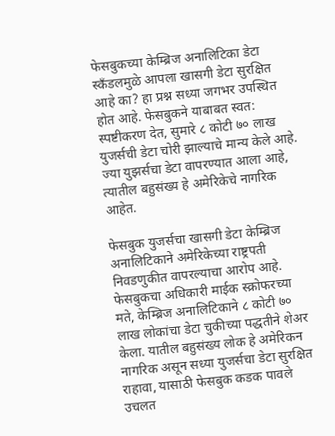फेसबुकच्या केम्ब्रिज अनालिटिका डेटा स्कँडलमुळे आपला खासगी डेटा सुरक्षित आहे का? हा प्रश्न सध्या जगभर उपस्थित होत आहे. फेसबुकने याबाबत स्वत: स्पष्टीकरण देत, सुमारे ८ कोटी ७० लाख युजर्सची डेटा चोरी झाल्याचे मान्य केले आहे. ज्या युझर्सचा डेटा वापरण्यात आला आहे, त्यातील बहुसंख्य हे अमेरिकेचे नागरिक आहेत.

फेसबुक युजर्सचा खासगी डेटा केम्ब्रिज अनालिटिकाने अमेरिकेच्या राष्ट्रपती निवडणुकीत वापरल्याचा आरोप आहे. फेसबुकचा अधिकारी माईक स्क्रोफरच्या मते, केम्ब्रिज अनालिटिकाने ८ कोटी ७० लाख लोकांचा डेटा चुकीच्या पद्धतीने शेअर केला. यातील बहुसंख्य लोक हे अमेरिकन नागरिक असून सध्या युजर्सचा डेटा सुरक्षित राहावा, यासाठी फेसबुक कडक पावले उचलत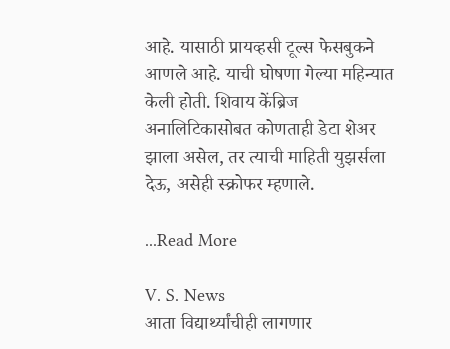आहे. यासाठी प्रायव्हसी टूल्स फेसबुकने आणले आहे. याची घोषणा गेल्या महिन्यात केली होती. शिवाय केंब्रिज अनालिटिकासोबत कोणताही डेटा शेअर झाला असेल, तर त्याची माहिती युझर्सला देऊ, असेही स्क्रोफर म्हणाले.

...Read More

V. S. News
आता विद्यार्थ्यांचीही लागणार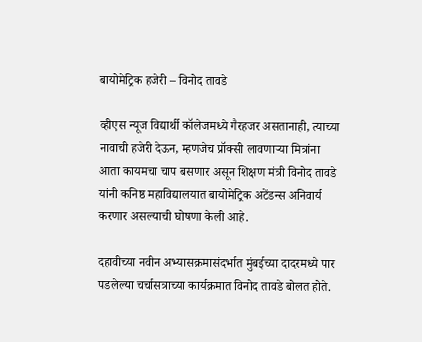बायोमेट्रिक हजेरी – विनोद तावडे

व्हीएस न्यूज विद्यार्थी कॉलेजमध्ये गैरहजर असतानाही, त्याच्या नावाची हजेरी देऊन, म्हणजेच प्रॉक्सी लावणाऱ्या मित्रांना आता कायमचा चाप बसणार असून शिक्षण मंत्री विनोद तावडे यांनी कनिष्ठ महाविद्यालयात बायोमेट्रिक अटेंडन्स अनिवार्य करणार असल्याची घोषणा केली आहे.

दहावीच्या नवीन अभ्यासक्रमासंदर्भात मुंबईच्या दादरमध्ये पार पडलेल्या चर्चासत्राच्या कार्यक्रमात विनोद तावडे बोलत होते.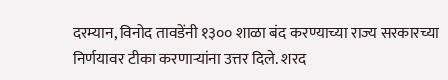दरम्यान, विनोद तावडेंनी १३०० शाळा बंद करण्याच्या राज्य सरकारच्या निर्णयावर टीका करणाऱ्यांना उत्तर दिले. शरद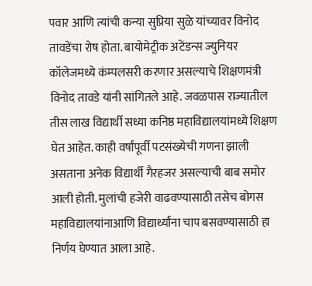पवार आणि त्यांची कन्या सुप्रिया सुळे यांच्यावर विनोद तावडेंचा रोष होता. बायोमेट्रीक अटेंडन्स ज्युनियर कॉलेजमध्ये कंम्पलसरी करणार असल्याचे शिक्षणमंत्री विनोद तावडे यांनी सांगितले आहे. जवळपास राज्यातील तीस लाख विद्यार्थी सध्या कनिष्ठ महाविद्यालयांमध्ये शिक्षण घेत आहेत. काही वर्षांपूर्वी पटसंख्येची गणना झाली असताना अनेक विद्यार्थी गैरहजर असल्याची बाब समोर आली होती. मुलांची हजेरी वाढवण्यासाठी तसेच बोगस महाविद्यालयांनाआणि विद्यार्थ्यांना चाप बसवण्यासाठी हा निर्णय घेण्यात आला आहे.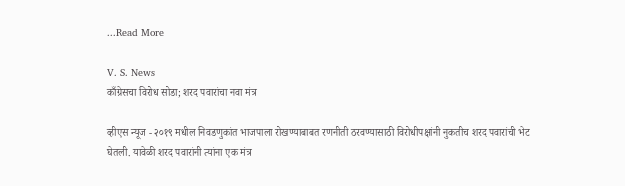...Read More

V. S. News
काँग्रेसचा विरोध सोडा; शरद पवारांचा नवा मंत्र

व्हीएस न्यूज - २०१९ मधील निवडणुकांत भाजपाला रोखण्याबाबत रणनीती ठरवण्यासाठी विरोधीपक्षांनी नुकतीच शरद पवारांची भेट घेतली. यावेळी शरद पवारांनी त्यांना एक मंत्र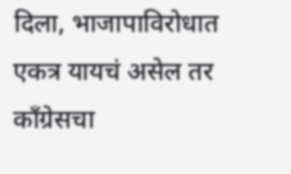दिला, भाजापाविरोधात एकत्र यायचं असेल तर काँग्रेसचा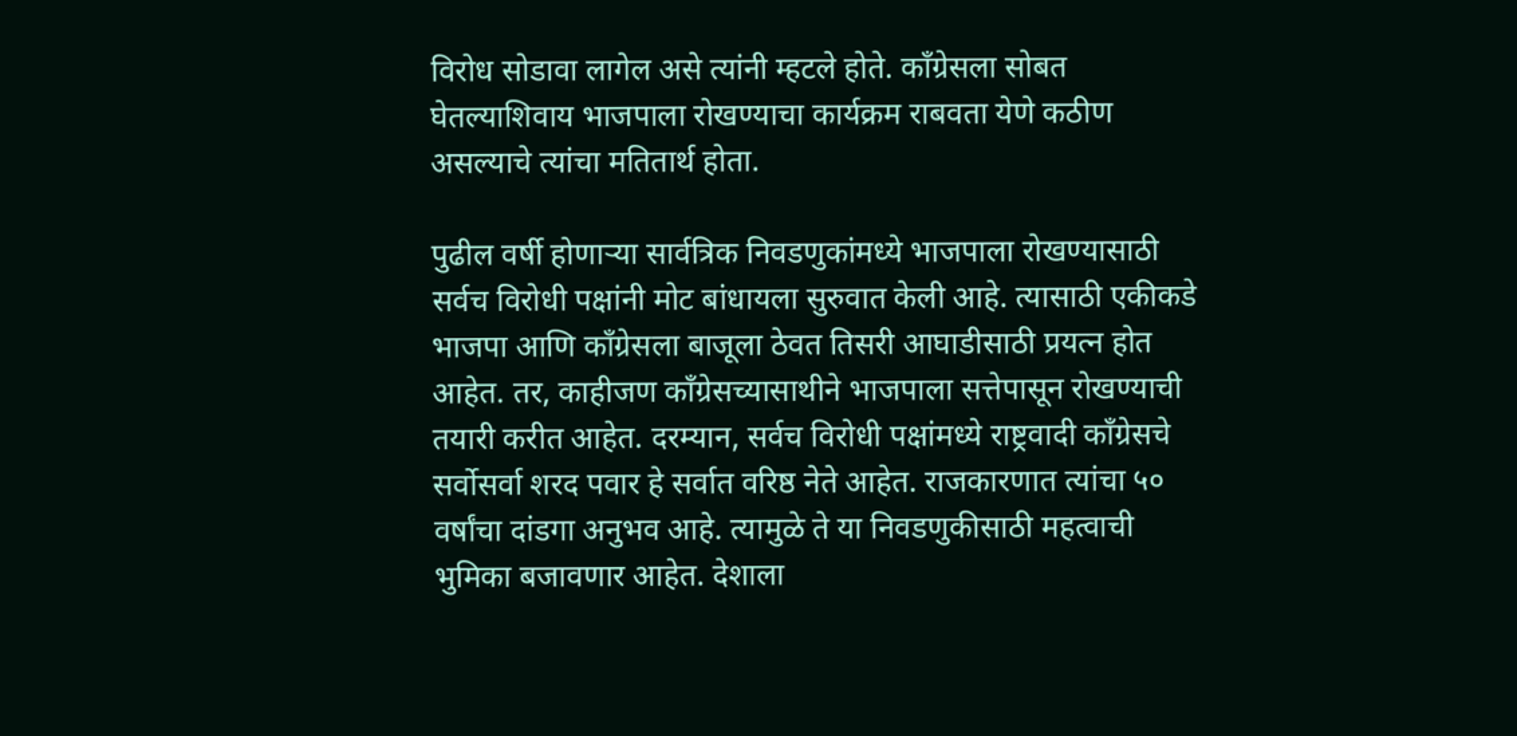विरोध सोडावा लागेल असे त्यांनी म्हटले होते. काँग्रेसला सोबत घेतल्याशिवाय भाजपाला रोखण्याचा कार्यक्रम राबवता येणे कठीण असल्याचे त्यांचा मतितार्थ होता.

पुढील वर्षी होणाऱ्या सार्वत्रिक निवडणुकांमध्ये भाजपाला रोखण्यासाठी सर्वच विरोधी पक्षांनी मोट बांधायला सुरुवात केली आहे. त्यासाठी एकीकडे भाजपा आणि काँग्रेसला बाजूला ठेवत तिसरी आघाडीसाठी प्रयत्न होत आहेत. तर, काहीजण काँग्रेसच्यासाथीने भाजपाला सत्तेपासून रोखण्याची तयारी करीत आहेत. दरम्यान, सर्वच विरोधी पक्षांमध्ये राष्ट्रवादी काँग्रेसचे सर्वोसर्वा शरद पवार हे सर्वात वरिष्ठ नेते आहेत. राजकारणात त्यांचा ५० वर्षांचा दांडगा अनुभव आहे. त्यामुळे ते या निवडणुकीसाठी महत्वाची भुमिका बजावणार आहेत. देशाला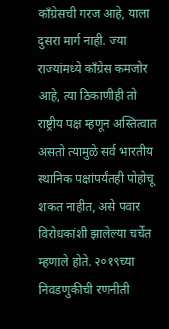काँग्रेसची गरज आहे, याला दुसरा मार्ग नाही. ज्या राज्यांमध्ये काँग्रेस कमजोर आहे, त्या ठिकाणीही तो राष्ट्रीय पक्ष म्हणून अस्तित्वात असतो त्यामुळे सर्व भारतीय स्थानिक पक्षांपर्यंतही पोहोचू शकत नाहीत, असे पवार विरोधकांशी झालेल्या चर्चेत म्हणाले होते. २०१९च्या निवडणुकीची रणनीती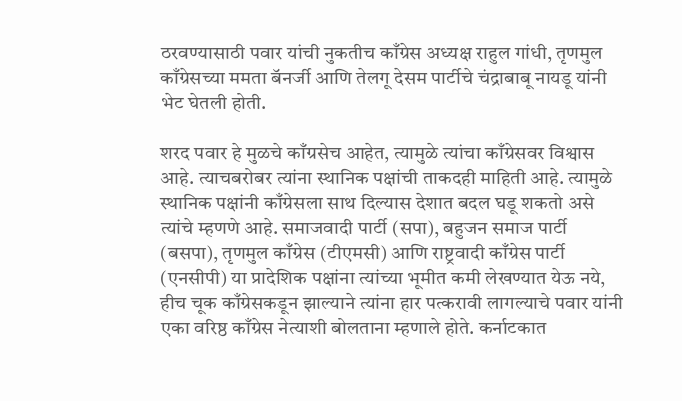ठरवण्यासाठी पवार यांची नुकतीच काँग्रेस अध्यक्ष राहुल गांधी, तृणमुल काँग्रेसच्या ममता बॅनर्जी आणि तेलगू देसम पार्टीचे चंद्राबाबू नायडू यांनी भेट घेतली होती.

शरद पवार हे मुळचे काँग्रसेच आहेत, त्यामुळे त्यांचा काँग्रेसवर विश्वास आहे. त्याचबरोबर त्यांना स्थानिक पक्षांची ताकदही माहिती आहे. त्यामुळे स्थानिक पक्षांनी काँग्रेसला साथ दिल्यास देशात बदल घडू शकतो असे त्यांचे म्हणणे आहे. समाजवादी पार्टी (सपा), बहुजन समाज पार्टी (बसपा), तृणमुल काँग्रेस (टीएमसी) आणि राष्ट्रवादी काँग्रेस पार्टी (एनसीपी) या प्रादेशिक पक्षांना त्यांच्या भूमीत कमी लेखण्यात येऊ नये, हीच चूक काँग्रेसकडून झाल्याने त्यांना हार पत्करावी लागल्याचे पवार यांनी एका वरिष्ठ काँग्रेस नेत्याशी बोलताना म्हणाले होते. कर्नाटकात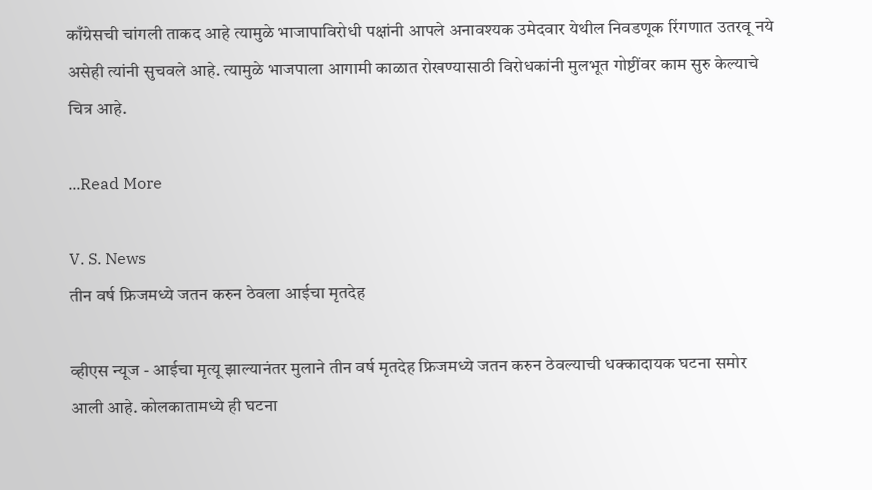काँग्रेसची चांगली ताकद आहे त्यामुळे भाजापाविरोधी पक्षांनी आपले अनावश्यक उमेदवार येथील निवडणूक रिंगणात उतरवू नये असेही त्यांनी सुचवले आहे. त्यामुळे भाजपाला आगामी काळात रोखण्यासाठी विरोधकांनी मुलभूत गोष्टींवर काम सुरु केल्याचे चित्र आहे.

...Read More

V. S. News
तीन वर्ष फ्रिजमध्ये जतन करुन ठेवला आईचा मृतदेह

व्हीएस न्यूज - आईचा मृत्यू झाल्यानंतर मुलाने तीन वर्ष मृतदेह फ्रिजमध्ये जतन करुन ठेवल्याची धक्कादायक घटना समोर आली आहे. कोलकातामध्ये ही घटना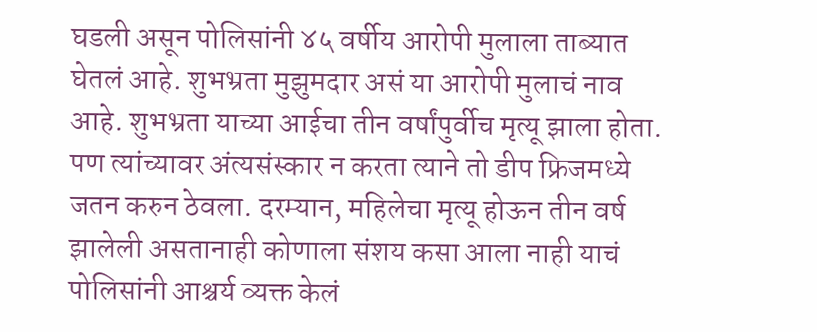घडली असून पोलिसांनी ४५ वर्षीय आरोपी मुलाला ताब्यात घेतलं आहे. शुभभ्रता मुझुमदार असं या आरोपी मुलाचं नाव आहे. शुभभ्रता याच्या आईचा तीन वर्षांपुर्वीच मृत्यू झाला होता. पण त्यांच्यावर अंत्यसंस्कार न करता त्याने तो डीप फ्रिजमध्ये जतन करुन ठेवला. दरम्यान, महिलेचा मृत्यू होऊन तीन वर्ष झालेली असतानाही कोणाला संशय कसा आला नाही याचं पोलिसांनी आश्चर्य व्यक्त केलं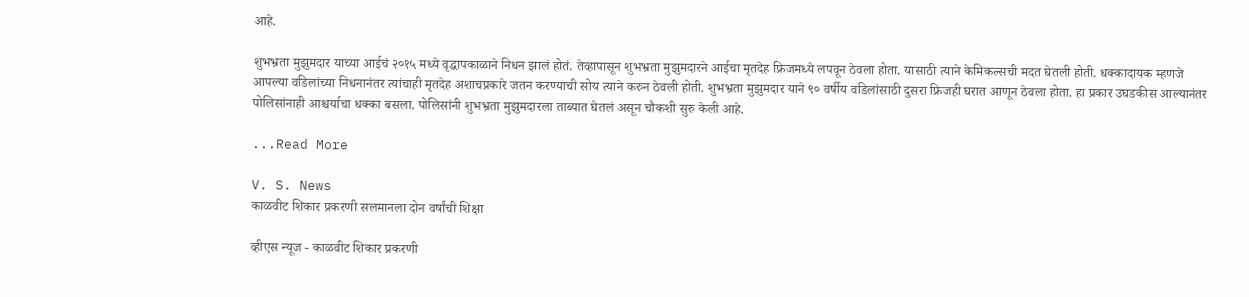आहे.

शुभभ्रता मुझुमदार याच्या आईचं २०१५ मध्ये वृद्धापकाळाने निधन झालं होतं. तेव्हापासून शुभभ्रता मुझुमदारने आईचा मृतदेह फ्रिजमध्ये लपवून ठेवला होता. यासाठी त्याने केमिकल्सची मदत घेतली होती. धक्कादायक म्हणजे आपल्या वडिलांच्या निधनानंतर त्यांचाही मृतदेह अशाचप्रकारे जतन करण्याची सोय त्याने करुन ठेवली होती. शुभभ्रता मुझुमदार याने ९० वर्षीय वडिलांसाठी दुसरा फ्रिजही घरात आणून ठेवला होता. हा प्रकार उघडकीस आल्यानंतर पोलिसांनाही आश्चर्याचा धक्का बसला. पोलिसांनी शुभभ्रता मुझुमदारला ताब्यात घेतलं असून चौकशी सुरु केली आहे.

...Read More

V. S. News
काळवीट शिकार प्रकरणी सलमानला दोन वर्षांची शिक्षा

व्हीएस न्यूज - काळवीट शिकार प्रकरणी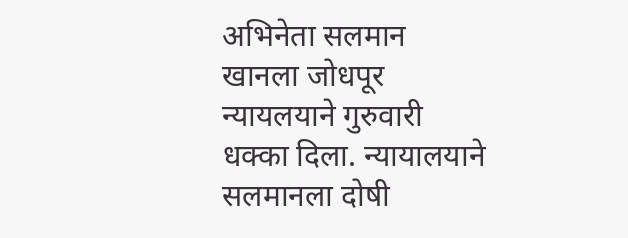अभिनेता सलमान खानला जोधपूर न्यायलयाने गुरुवारी धक्का दिला. न्यायालयाने सलमानला दोषी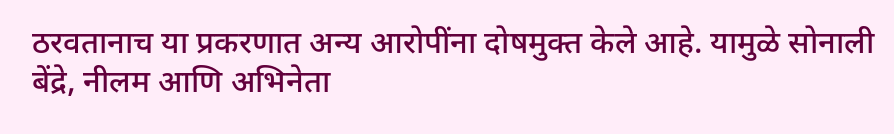ठरवतानाच या प्रकरणात अन्य आरोपींना दोषमुक्त केले आहे. यामुळे सोनाली बेंद्रे, नीलम आणि अभिनेता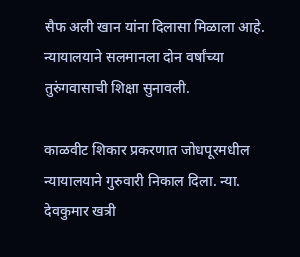सैफ अली खान यांना दिलासा मिळाला आहे. न्यायालयाने सलमानला दोन वर्षांच्या तुरुंगवासाची शिक्षा सुनावली.

काळवीट शिकार प्रकरणात जोधपूरमधील न्यायालयाने गुरुवारी निकाल दिला. न्या. देवकुमार खत्री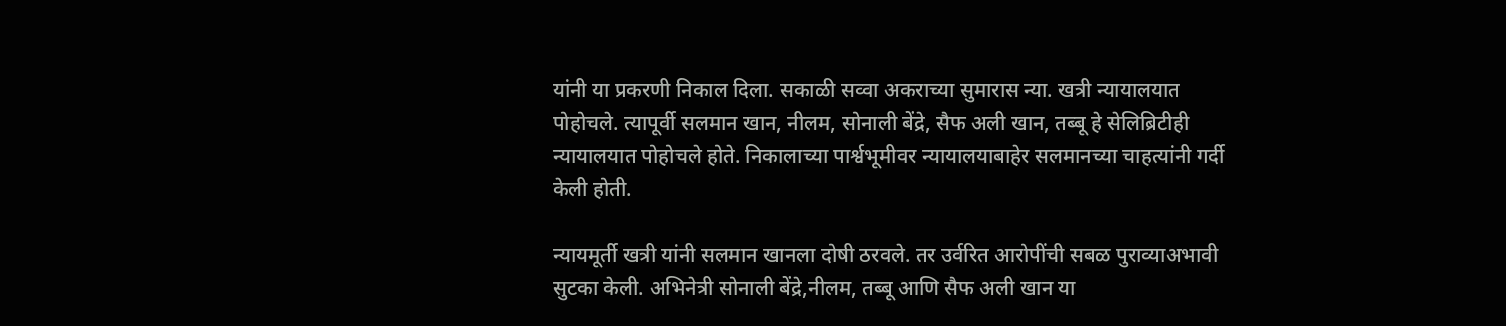यांनी या प्रकरणी निकाल दिला. सकाळी सव्वा अकराच्या सुमारास न्या. खत्री न्यायालयात पोहोचले. त्यापूर्वी सलमान खान, नीलम, सोनाली बेंद्रे, सैफ अली खान, तब्बू हे सेलिब्रिटीही न्यायालयात पोहोचले होते. निकालाच्या पार्श्वभूमीवर न्यायालयाबाहेर सलमानच्या चाहत्यांनी गर्दी केली होती.

न्यायमूर्ती खत्री यांनी सलमान खानला दोषी ठरवले. तर उर्वरित आरोपींची सबळ पुराव्याअभावी सुटका केली. अभिनेत्री सोनाली बेंद्रे,नीलम, तब्बू आणि सैफ अली खान या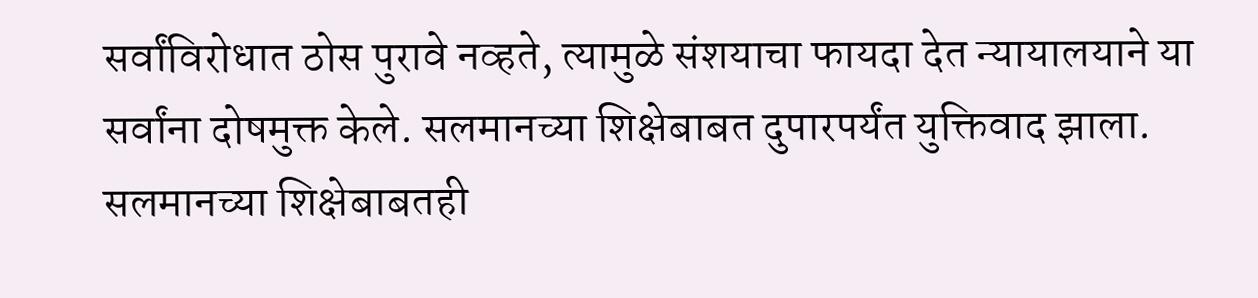सर्वांविरोधात ठोस पुरावे नव्हते, त्यामुळे संशयाचा फायदा देत न्यायालयाने या सर्वांना दोषमुक्त केले. सलमानच्या शिक्षेबाबत दुपारपर्यंत युक्तिवाद झाला. सलमानच्या शिक्षेबाबतही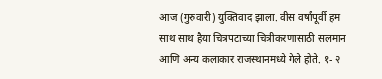आज (गुरुवारी) युक्तिवाद झाला. वीस वर्षांपूर्वी हम साथ साथ हैया चित्रपटाच्या चित्रीकरणासाठी सलमान आणि अन्य कलाकार राजस्थानमध्ये गेले होते. १- २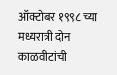ऑक्टोबर १९९८ च्या मध्यरात्री दोन काळवीटांची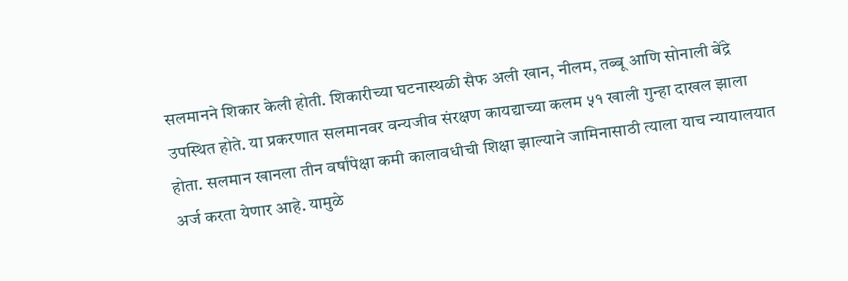सलमानने शिकार केली होती. शिकारीच्या घटनास्थळी सैफ अली खान, नीलम, तब्बू आणि सोनाली बेंद्रे उपस्थित होते. या प्रकरणात सलमानवर वन्यजीव संरक्षण कायद्याच्या कलम ५१ खाली गुन्हा दाखल झाला होता. सलमान खानला तीन वर्षांपेक्षा कमी कालावधीची शिक्षा झाल्याने जामिनासाठी त्याला याच न्यायालयात अर्ज करता येणार आहे. यामुळे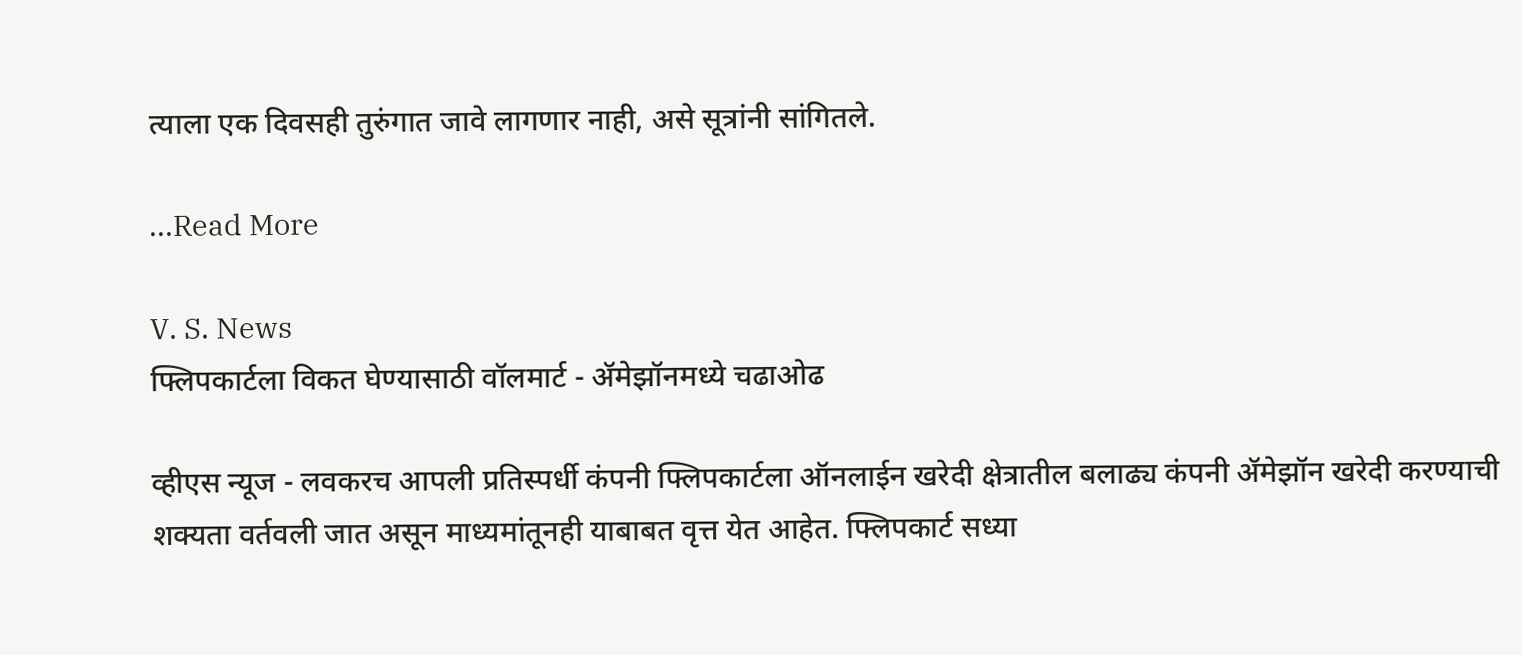त्याला एक दिवसही तुरुंगात जावे लागणार नाही, असे सूत्रांनी सांगितले.

...Read More

V. S. News
फ्लिपकार्टला विकत घेण्यासाठी वॉलमार्ट - ॲमेझॉनमध्ये चढाओढ

व्हीएस न्यूज - लवकरच आपली प्रतिस्पर्धी कंपनी फ्लिपकार्टला ऑनलाईन खरेदी क्षेत्रातील बलाढ्य कंपनी ॲमेझॉन खरेदी करण्याची शक्यता वर्तवली जात असून माध्यमांतूनही याबाबत वृत्त येत आहेत. फ्लिपकार्ट सध्या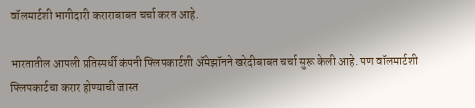वॉलमार्टशी भागीदारी कराराबाबत चर्चा करत आहे.

भारतातील आपली प्रतिस्पर्धी कंपनी फ्लिपकार्टशी ॲमेझॉनने खरेदीबाबत चर्चा सुरू केली आहे. पण वॉलमार्टशी फ्लिपकार्टचा करार होण्याची जास्त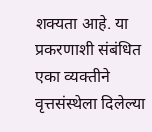शक्यता आहे. या प्रकरणाशी संबंधित एका व्यक्तीने वृत्तसंस्थेला दिलेल्या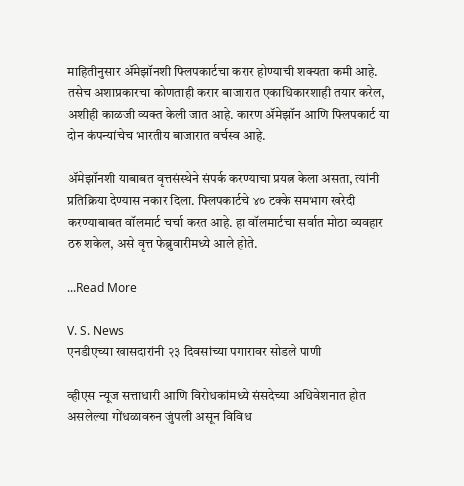माहितीनुसार ॲमेझॉनशी फ्लिपकार्टचा करार होण्याची शक्यता कमी आहे. तसेच अशाप्रकारचा कोणताही करार बाजारात एकाधिकारशाही तयार करेल, अशीही काळजी व्यक्त केली जात आहे. कारण ॲमेझॉन आणि फ्लिपकार्ट या दोन कंपन्यांचेच भारतीय बाजारात वर्चस्व आहे.

ॲमेझॉनशी याबाबत वृत्तसंस्थेने संपर्क करण्याचा प्रयत्न केला असता, त्यांनी प्रतिक्रिया देण्यास नकार दिला. फ्लिपकार्टचे ४० टक्के समभाग खरेदी करण्याबाबत वॉलमार्ट चर्चा करत आहे. हा वॉलमार्टचा सर्वात मोठा व्यवहार ठरु शकेल, असे वृत्त फेब्रुवारीमध्ये आले होते.

...Read More

V. S. News
एनडीएच्या खासदारांनी २३ दिवसांच्या पगारावर सोडले पाणी

व्हीएस न्यूज सत्ताधारी आणि विरोधकांमध्ये संसदेच्या अधिवेशनात होत असलेल्या गोंधळावरुन जुंपली असून विविध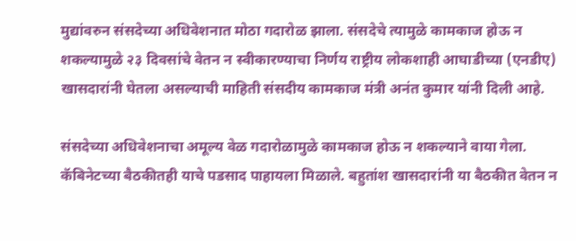मुद्यांवरुन संसदेच्या अधिवेशनात मोठा गदारोळ झाला. संसदेचे त्यामुळे कामकाज होऊ न शकल्यामुळे २३ दिवसांचे वेतन न स्वीकारण्याचा निर्णय राष्ट्रीय लोकशाही आघाडीच्या (एनडीए) खासदारांनी घेतला असल्याची माहिती संसदीय कामकाज मंत्री अनंत कुमार यांनी दिली आहे.

संसदेच्या अधिवेशनाचा अमूल्य वेळ गदारोळामुळे कामकाज होऊ न शकल्याने वाया गेला. कॅबिनेटच्या बैठकीतही याचे पडसाद पाहायला मिळाले. बहुतांश खासदारांनी या बैठकीत वेतन न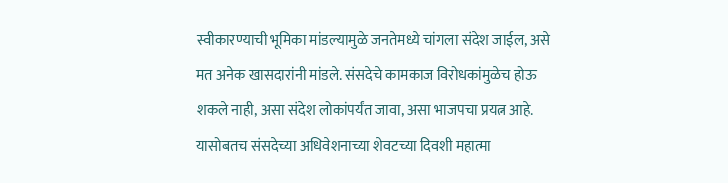स्वीकारण्याची भूमिका मांडल्यामुळे जनतेमध्ये चांगला संदेश जाईल, असे मत अनेक खासदारांनी मांडले. संसदेचे कामकाज विरोधकांमुळेच होऊ शकले नाही, असा संदेश लोकांपर्यंत जावा, असा भाजपचा प्रयत्न आहे. यासोबतच संसदेच्या अधिवेशनाच्या शेवटच्या दिवशी महात्मा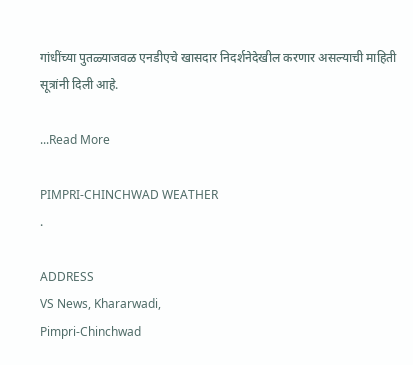गांधींच्या पुतळ्याजवळ एनडीएचे खासदार निदर्शनेदेखील करणार असल्याची माहिती सूत्रांनी दिली आहे.

...Read More

PIMPRI-CHINCHWAD WEATHER
.

ADDRESS
VS News, Khararwadi,
Pimpri-Chinchwad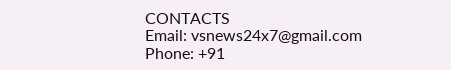CONTACTS
Email: vsnews24x7@gmail.com
Phone: +91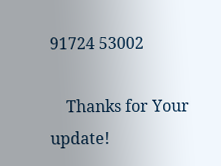91724 53002

    Thanks for Your update!